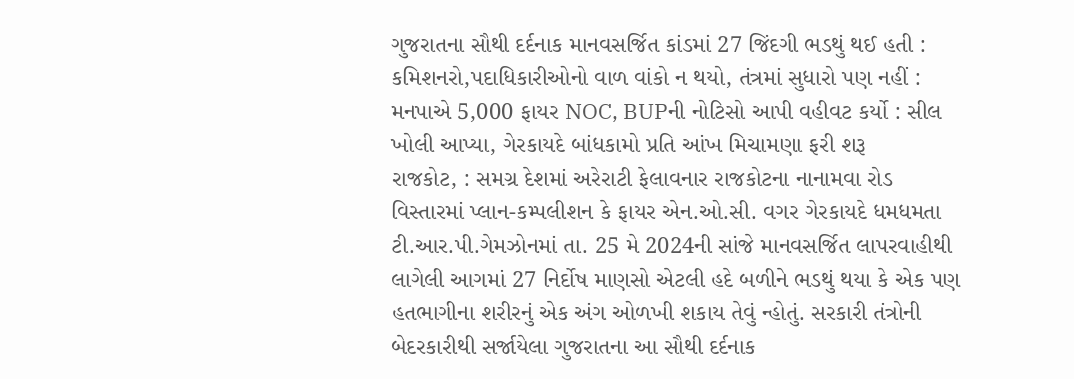ગુજરાતના સૌથી દર્દનાક માનવસર્જિત કાંડમાં 27 જિંદગી ભડથું થઈ હતી : કમિશનરો,પદાધિકારીઓનો વાળ વાંકો ન થયો, તંત્રમાં સુધારો પણ નહીં : મનપાએ 5,000 ફાયર NOC, BUPની નોટિસો આપી વહીવટ કર્યો : સીલ ખોલી આપ્યા, ગેરકાયદે બાંધકામો પ્રતિ આંખ મિચામણા ફરી શરૂ
રાજકોટ, : સમગ્ર દેશમાં અરેરાટી ફેલાવનાર રાજકોટના નાનામવા રોડ વિસ્તારમાં પ્લાન-કમ્પલીશન કે ફાયર એન.ઓ.સી. વગર ગેરકાયદે ધમધમતા ટી.આર.પી.ગેમઝોનમાં તા. 25 મે 2024ની સાંજે માનવસર્જિત લાપરવાહીથી લાગેલી આગમાં 27 નિર્દોષ માણસો એટલી હદે બળીને ભડથું થયા કે એક પણ હતભાગીના શરીરનું એક અંગ ઓળખી શકાય તેવું ન્હોતું. સરકારી તંત્રોની બેદરકારીથી સર્જાયેલા ગુજરાતના આ સૌથી દર્દનાક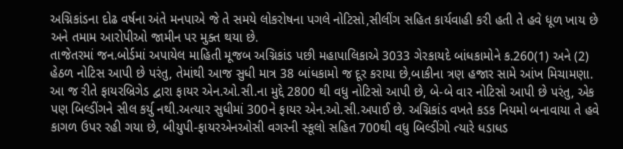અગ્નિકાંડના દોઢ વર્ષના અંતે મનપાએ જે તે સમયે લોકરોષના પગલે નોટિસો,સીલીંગ સહિત કાર્યવાહી કરી હતી તે હવે ધૂળ ખાય છે અને તમામ આરોપીઓ જામીન પર મુક્ત થયા છે.
તાજેતરમાં જન.બોર્ડમાં અપાયેલ માહિતી મૂજબ અગ્નિકાંડ પછી મહાપાલિકાએ 3033 ગેરકાયદે બાંધકામોને ક.260(1) અને (2) હેઠળ નોટિસ આપી છે પરંતુ, તેમાંથી આજ સુધી માત્ર 38 બાંધકામો જ દૂર કરાયા છે,બાકીના ત્રણ હજાર સામે આંખ મિચામણા. આ જ રીતે ફાયરબ્રિગેડ દ્વારા ફાયર એન.ઓ.સી.ના મુદ્દે 2800 થી વધુ નોટિસો આપી છે, બે-બે વાર નોટિસો આપી છે પરંતુ, એક પણ બિલ્ડીંગને સીલ કર્યુ નથી.અત્યાર સુધીમાં 300ને ફાયર એન.ઓ.સી.અપાઈ છે. અગ્નિકાંડ વખતે કડક નિયમો બનાવાયા તે હવે કાગળ ઉપર રહી ગયા છે, બીયુપી-ફાયરએનઓસી વગરની સ્કૂલો સહિત 700થી વધુ બિલ્ડીંગો ત્યારે ધડાધડ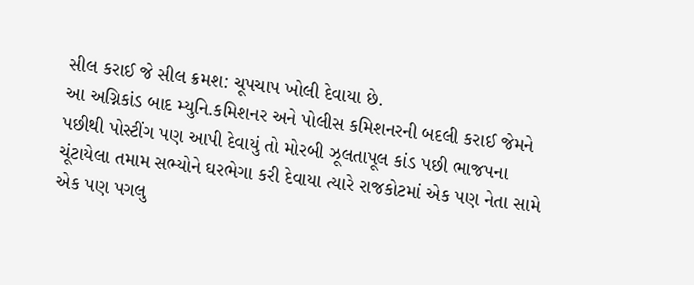સીલ કરાઈ જે સીલ ક્રમશ: ચૂપચાપ ખોલી દેવાયા છે.
આ અગ્નિકાંડ બાદ મ્યુનિ.કમિશનર અને પોલીસ કમિશનરની બદલી કરાઈ જેમને પછીથી પોસ્ટીંગ પણ આપી દેવાયું તો મોરબી ઝૂલતાપૂલ કાંડ પછી ભાજપના ચૂંટાયેલા તમામ સભ્યોને ઘરભેગા કરી દેવાયા ત્યારે રાજકોટમાં એક પણ નેતા સામે એક પણ પગલુ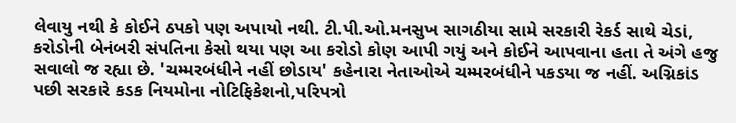લેવાયુ નથી કે કોઈને ઠપકો પણ અપાયો નથી. ટી.પી.ઓ.મનસુખ સાગઠીયા સામે સરકારી રેકર્ડ સાથે ચેડાં, કરોડોની બેનંબરી સંપતિના કેસો થયા પણ આ કરોડો કોણ આપી ગયું અને કોઈને આપવાના હતા તે અંગે હજુ સવાલો જ રહ્યા છે. 'ચમ્મરબંધીને નહીં છોડાય' કહેનારા નેતાઓએ ચમ્મરબંધીને પકડયા જ નહીં. અગ્નિકાંડ પછી સરકારે કડક નિયમોના નોટિફિકેશનો,પરિપત્રો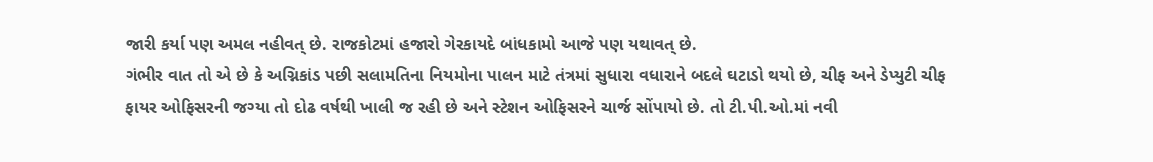જારી કર્યા પણ અમલ નહીવત્ છે. રાજકોટમાં હજારો ગેરકાયદે બાંધકામો આજે પણ યથાવત્ છે.
ગંભીર વાત તો એ છે કે અગ્નિકાંડ પછી સલામતિના નિયમોના પાલન માટે તંત્રમાં સુધારા વધારાને બદલે ઘટાડો થયો છે, ચીફ અને ડેપ્યુટી ચીફ ફાયર ઓફિસરની જગ્યા તો દોઢ વર્ષથી ખાલી જ રહી છે અને સ્ટેશન ઓફિસરને ચાર્જ સોંપાયો છે. તો ટી.પી.ઓ.માં નવી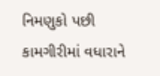નિમણુકો પછી કામગીરીમાં વધારાને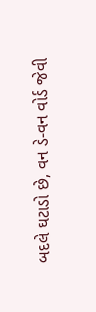બદલે ઘટાડો છે, વન ડે-વન વોર્ડ જેવી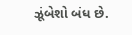ઝૂંબેશો બંધ છે.